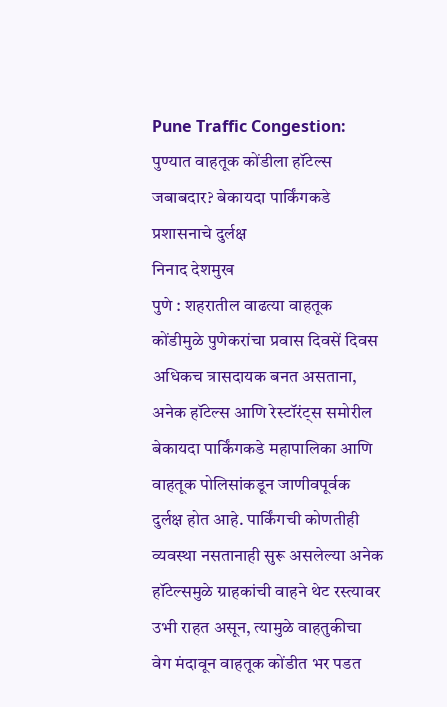Pune Traffic Congestion: पुण्यात वाहतूक कोंडीला हॉटेल्स जबाबदार? बेकायदा पार्किंगकडे प्रशासनाचे दुर्लक्ष
निनाद देशमुख
पुणे : शहरातील वाढत्या वाहतूक कोंडीमुळे पुणेकरांचा प्रवास दिवसें दिवस अधिकच त्रासदायक बनत असताना, अनेक हॉटेल्स आणि रेस्टॉरंट्स समोरील बेकायदा पार्किंगकडे महापालिका आणि वाहतूक पोलिसांकडून जाणीवपूर्वक दुर्लक्ष होत आहे. पार्किंगची कोणतीही व्यवस्था नसतानाही सुरू असलेल्या अनेक हॉटेल्समुळे ग्राहकांची वाहने थेट रस्त्यावर उभी राहत असून, त्यामुळे वाहतुकीचा वेग मंदावून वाहतूक कोंडीत भर पडत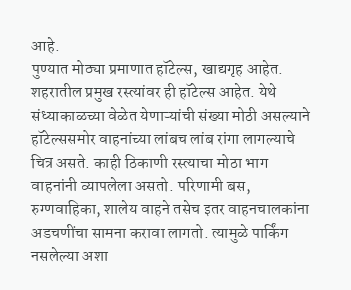आहे.
पुण्यात मोठ्या प्रमाणात हॉटेल्स, खाद्यगृह आहेत. शहरातील प्रमुख रस्त्यांवर ही हॉटेल्स आहेत. येथे संध्याकाळच्या वेळेत येणाऱ्यांची संख्या मोठी असल्याने हॉटेल्ससमोर वाहनांच्या लांबच लांब रांगा लागल्याचे चित्र असते. काही ठिकाणी रस्त्याचा मोठा भाग वाहनांनी व्यापलेला असतो. परिणामी बस, रुग्णवाहिका, शालेय वाहने तसेच इतर वाहनचालकांना अडचणींचा सामना करावा लागतो. त्यामुळे पार्किंग नसलेल्या अशा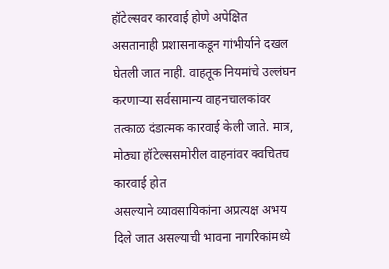हॉटेल्सवर कारवाई होणे अपेक्षित असतानाही प्रशासनाकडून गांभीर्याने दखल घेतली जात नाही. वाहतूक नियमांचे उल्लंघन करणाऱ्या सर्वसामान्य वाहनचालकांवर तत्काळ दंडात्मक कारवाई केली जाते. मात्र, मोठ्या हॉटेल्ससमोरील वाहनांवर क्वचितच कारवाई होत
असल्याने व्यावसायिकांना अप्रत्यक्ष अभय दिले जात असल्याची भावना नागरिकांमध्ये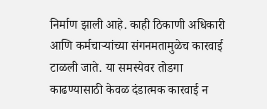निर्माण झाली आहे. काही ठिकाणी अधिकारी आणि कर्मचाऱ्यांच्या संगनमतामुळेच कारवाई टाळली जाते. या समस्येवर तोडगा काढण्यासाठी केवळ दंडात्मक कारवाई न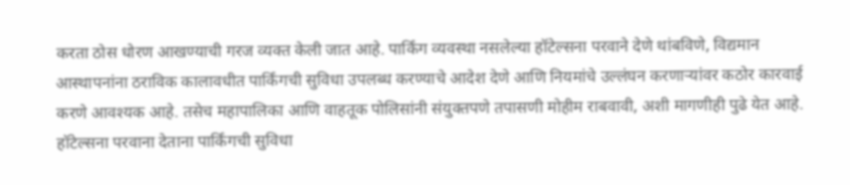करता ठोस धोरण आखण्याची गरज व्यक्त केली जात आहे. पार्किंग व्यवस्था नसलेल्या हॉटेल्सना परवाने देणे थांबविणे, विद्यमान आस्थापनांना ठराविक कालावधीत पार्किंगची सुविधा उपलब्ध करण्याचे आदेश देणे आणि नियमांचे उल्लंघन करणाऱ्यांवर कठोर कारवाई करणे आवश्यक आहे. तसेच महापालिका आणि वाहतूक पोलिसांनी संयुक्तपणे तपासणी मोहीम राबवावी, अशी मागणीही पुढे येत आहे.
हॉटेल्सना परवाना देताना पार्किंगची सुविधा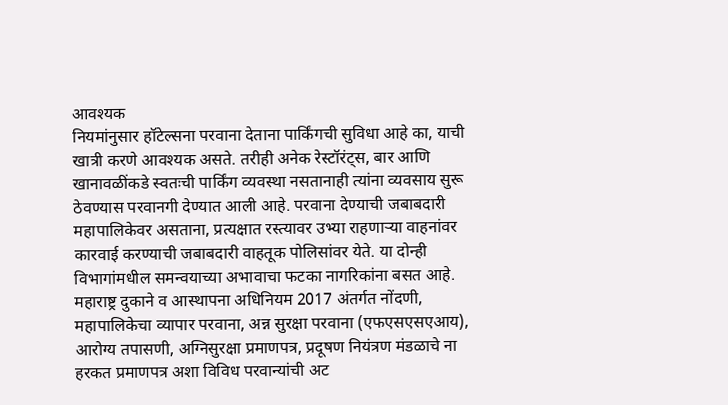आवश्यक
नियमांनुसार हॉटेल्सना परवाना देताना पार्किंगची सुविधा आहे का, याची खात्री करणे आवश्यक असते. तरीही अनेक रेस्टॉरंट्स, बार आणि खानावळींकडे स्वतःची पार्किंग व्यवस्था नसतानाही त्यांना व्यवसाय सुरू ठेवण्यास परवानगी देण्यात आली आहे. परवाना देण्याची जबाबदारी महापालिकेवर असताना, प्रत्यक्षात रस्त्यावर उभ्या राहणाऱ्या वाहनांवर कारवाई करण्याची जबाबदारी वाहतूक पोलिसांवर येते. या दोन्ही विभागांमधील समन्वयाच्या अभावाचा फटका नागरिकांना बसत आहे. महाराष्ट्र दुकाने व आस्थापना अधिनियम 2017 अंतर्गत नोंदणी, महापालिकेचा व्यापार परवाना, अन्न सुरक्षा परवाना (एफएसएसएआय), आरोग्य तपासणी, अग्निसुरक्षा प्रमाणपत्र, प्रदूषण नियंत्रण मंडळाचे ना हरकत प्रमाणपत्र अशा विविध परवान्यांची अट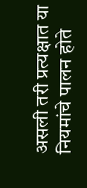असली तरी प्रत्यक्षात या नियमांचे पालन होते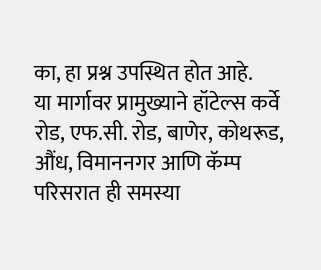का, हा प्रश्न उपस्थित होत आहे.
या मार्गावर प्रामुख्याने हॉटेल्स कर्वे रोड, एफ.सी. रोड, बाणेर, कोथरूड, औंध, विमाननगर आणि कॅम्प परिसरात ही समस्या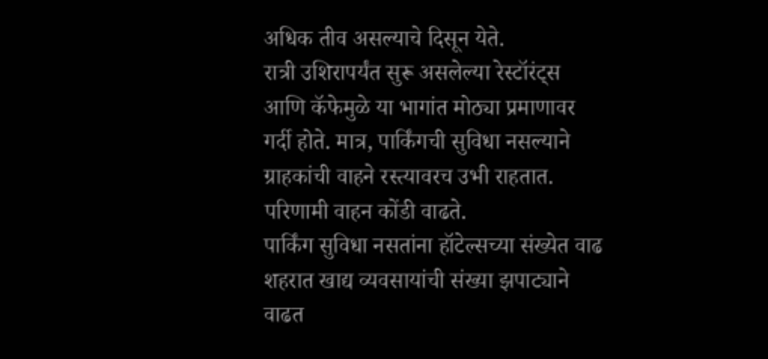अधिक तीव असल्याचे दिसून येते.
रात्री उशिरापर्यंत सुरू असलेल्या रेस्टॉरंट्स आणि कॅफेमुळे या भागांत मोठ्या प्रमाणावर गर्दी होते. मात्र, पार्किंगची सुविधा नसल्याने ग्राहकांची वाहने रस्त्यावरच उभी राहतात. परिणामी वाहन कोंडी वाढते.
पार्किंग सुविधा नसतांना हॉटेल्सच्या संख्येत वाढ
शहरात खाद्य व्यवसायांची संख्या झपाट्याने वाढत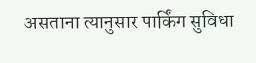असताना त्यानुसार पार्किंग सुविधा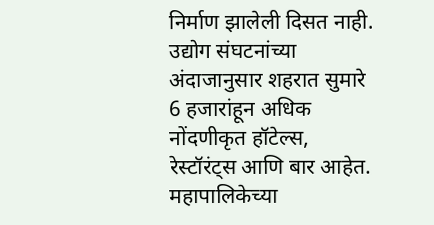निर्माण झालेली दिसत नाही. उद्योग संघटनांच्या अंदाजानुसार शहरात सुमारे 6 हजारांहून अधिक नोंदणीकृत हॉटेल्स, रेस्टॉरंट्स आणि बार आहेत. महापालिकेच्या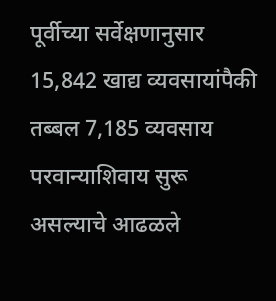पूर्वीच्या सर्वेक्षणानुसार 15,842 खाद्य व्यवसायांपैकी तब्बल 7,185 व्यवसाय परवान्याशिवाय सुरू असल्याचे आढळले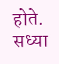होते. सध्या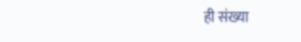ही संख्या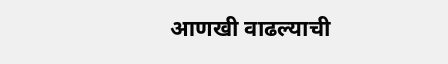आणखी वाढल्याची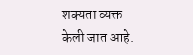शक्यता व्यक्त केली जात आहे.